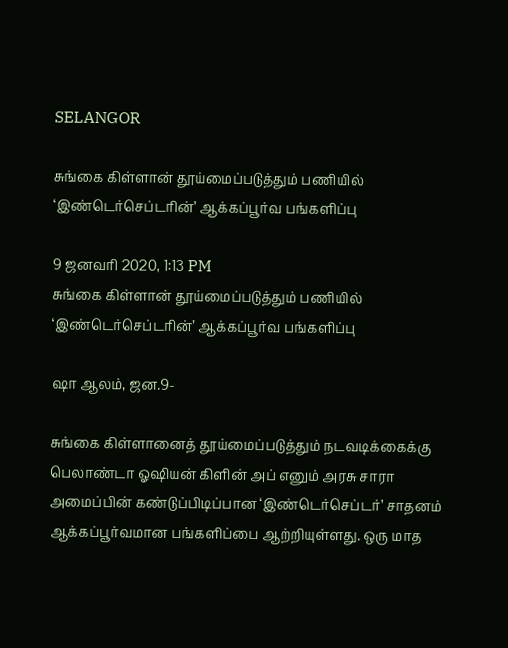SELANGOR

சுங்கை கிள்ளான் தூய்மைப்படுத்தும் பணியில் ‘இண்டெர்செப்டரின்’ ஆக்கப்பூர்வ பங்களிப்பு

9 ஜனவரி 2020, 1:13 PM
சுங்கை கிள்ளான் தூய்மைப்படுத்தும் பணியில் ‘இண்டெர்செப்டரின்’ ஆக்கப்பூர்வ பங்களிப்பு

ஷா ஆலம், ஜன.9-

சுங்கை கிள்ளானைத் தூய்மைப்படுத்தும் நடவடிக்கைக்கு பெலாண்டா ஓஷியன் கிளின் அப் எனும் அரசு சாரா அமைப்பின் கண்டுப்பிடிப்பான ‘இண்டெர்செப்டர்’ சாதனம் ஆக்கப்பூர்வமான பங்களிப்பை ஆற்றியுள்ளது. ஒரு மாத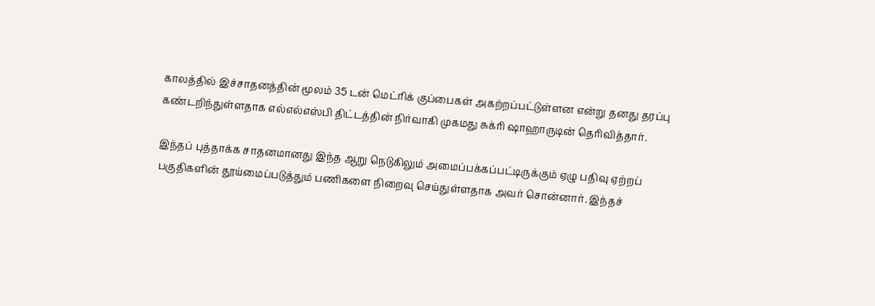காலத்தில் இச்சாதனத்தின் மூலம் 35 டன் மெட்ரிக் குப்பைகள் அகற்றப்பட்டுள்ளன என்று தனது தரப்பு கண்டறிந்துள்ளதாக எல்எல்எஸ்பி திட்டத்தின் நிர்வாகி முகமது சுக்ரி ஷாஹாருடின் தெரிவித்தார்.

இந்தப் புத்தாக்க சாதனமானது இந்த ஆறு நெடுகிலும் அமைப்பக்கப்பட்டிருக்கும் ஏழு பதிவு ஏற்றப் பகுதிகளின் தூய்மைப்படுத்தும் பணிகளை நிறைவு செய்துள்ளதாக அவர் சொன்னார். இந்தச்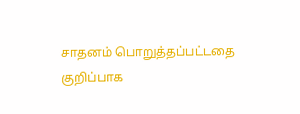சாதனம் பொறுத்தப்பட்டதை குறிப்பாக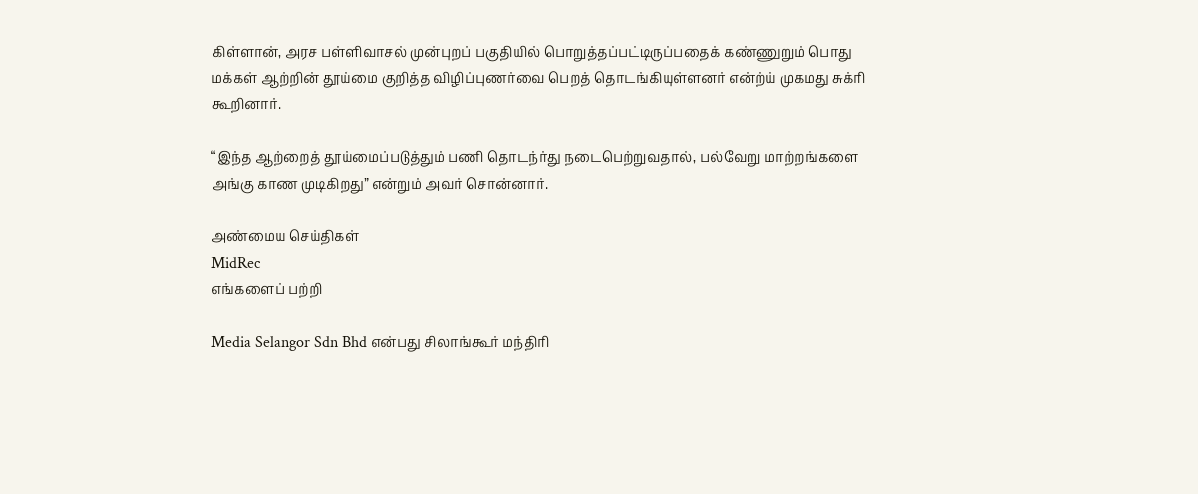கிள்ளான், அரச பள்ளிவாசல் முன்புறப் பகுதியில் பொறுத்தப்பட்டிருப்பதைக் கண்ணுறும் பொது மக்கள் ஆற்றின் தூய்மை குறித்த விழிப்புணர்வை பெறத் தொடங்கியுள்ளனர் என்ற்ய் முகமது சுக்ரி கூறினார்.

“இந்த ஆற்றைத் தூய்மைப்படுத்தும் பணி தொடந்ர்து நடைபெற்றுவதால், பல்வேறு மாற்றங்களை அங்கு காண முடிகிறது” என்றும் அவர் சொன்னார்.

அண்மைய செய்திகள்
MidRec
எங்களைப் பற்றி

Media Selangor Sdn Bhd என்பது சிலாங்கூர் மந்திரி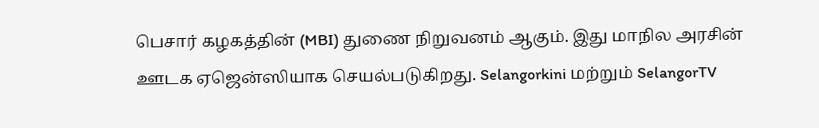பெசார் கழகத்தின் (MBI) துணை நிறுவனம் ஆகும். இது மாநில அரசின் ஊடக ஏஜென்ஸியாக செயல்படுகிறது. Selangorkini மற்றும் SelangorTV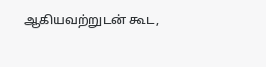ஆகியவற்றுடன் கூட,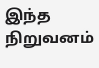இந்த நிறுவனம்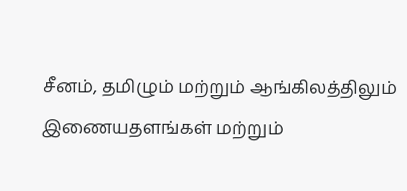சீனம், தமிழும் மற்றும் ஆங்கிலத்திலும் இணையதளங்கள் மற்றும்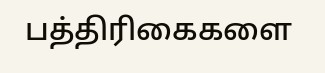பத்திரிகைகளை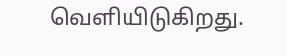வெளியிடுகிறது.